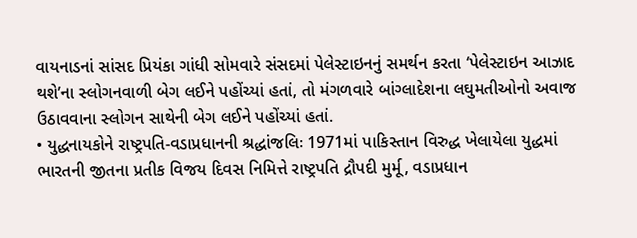વાયનાડનાં સાંસદ પ્રિયંકા ગાંધી સોમવારે સંસદમાં પેલેસ્ટાઇનનું સમર્થન કરતા ‘પેલેસ્ટાઇન આઝાદ થશે’ના સ્લોગનવાળી બેગ લઈને પહોંચ્યાં હતાં, તો મંગળવારે બાંગ્લાદેશના લઘુમતીઓનો અવાજ ઉઠાવવાના સ્લોગન સાથેની બેગ લઈને પહોંચ્યાં હતાં.
• યુદ્ધનાયકોને રાષ્ટ્રપતિ-વડાપ્રધાનની શ્રદ્ધાંજલિઃ 1971માં પાકિસ્તાન વિરુદ્ધ ખેલાયેલા યુદ્ધમાં ભારતની જીતના પ્રતીક વિજય દિવસ નિમિત્તે રાષ્ટ્રપતિ દ્રૌપદી મુર્મૂ, વડાપ્રધાન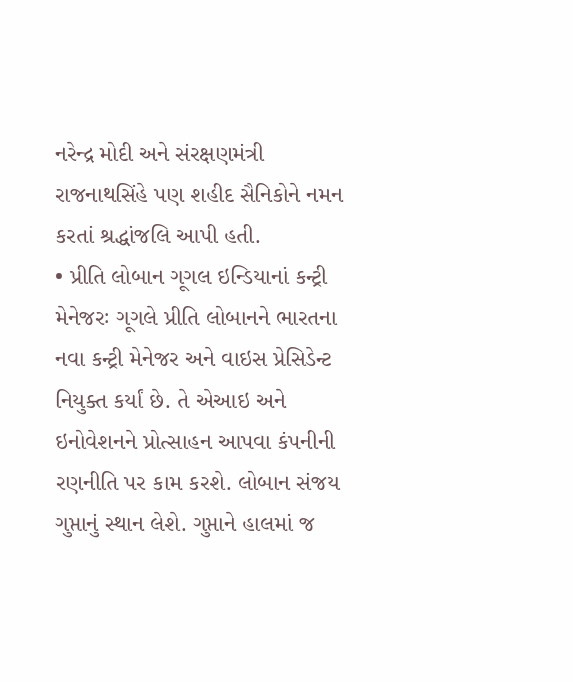નરેન્દ્ર મોદી અને સંરક્ષણમંત્રી રાજનાથસિંહે પણ શહીદ સૈનિકોને નમન કરતાં શ્રદ્ધાંજલિ આપી હતી.
• પ્રીતિ લોબાન ગૂગલ ઇન્ડિયાનાં કન્ટ્રી મેનેજરઃ ગૂગલે પ્રીતિ લોબાનને ભારતના નવા કન્ટ્રી મેનેજર અને વાઇસ પ્રેસિડેન્ટ નિયુક્ત કર્યાં છે. તે એઆઇ અને ઇનોવેશનને પ્રોત્સાહન આપવા કંપનીની રણનીતિ પર કામ કરશે. લોબાન સંજય ગુપ્તાનું સ્થાન લેશે. ગુપ્તાને હાલમાં જ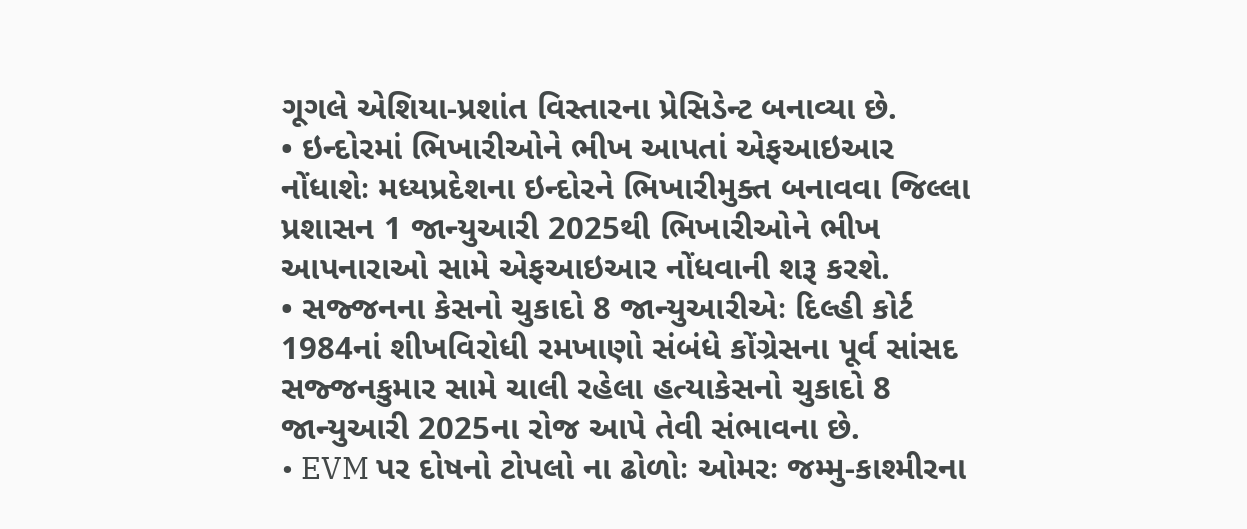ગૂગલે એશિયા-પ્રશાંત વિસ્તારના પ્રેસિડેન્ટ બનાવ્યા છે.
• ઇન્દોરમાં ભિખારીઓને ભીખ આપતાં એફઆઇઆર નોંધાશેઃ મધ્યપ્રદેશના ઇન્દોરને ભિખારીમુક્ત બનાવવા જિલ્લા પ્રશાસન 1 જાન્યુઆરી 2025થી ભિખારીઓને ભીખ આપનારાઓ સામે એફઆઇઆર નોંધવાની શરૂ કરશે.
• સજ્જનના કેસનો ચુકાદો 8 જાન્યુઆરીએઃ દિલ્હી કોર્ટ 1984નાં શીખવિરોધી રમખાણો સંબંધે કોંગ્રેસના પૂર્વ સાંસદ સજ્જનકુમાર સામે ચાલી રહેલા હત્યાકેસનો ચુકાદો 8 જાન્યુઆરી 2025ના રોજ આપે તેવી સંભાવના છે.
• EVM પર દોષનો ટોપલો ના ઢોળોઃ ઓમરઃ જમ્મુ-કાશ્મીરના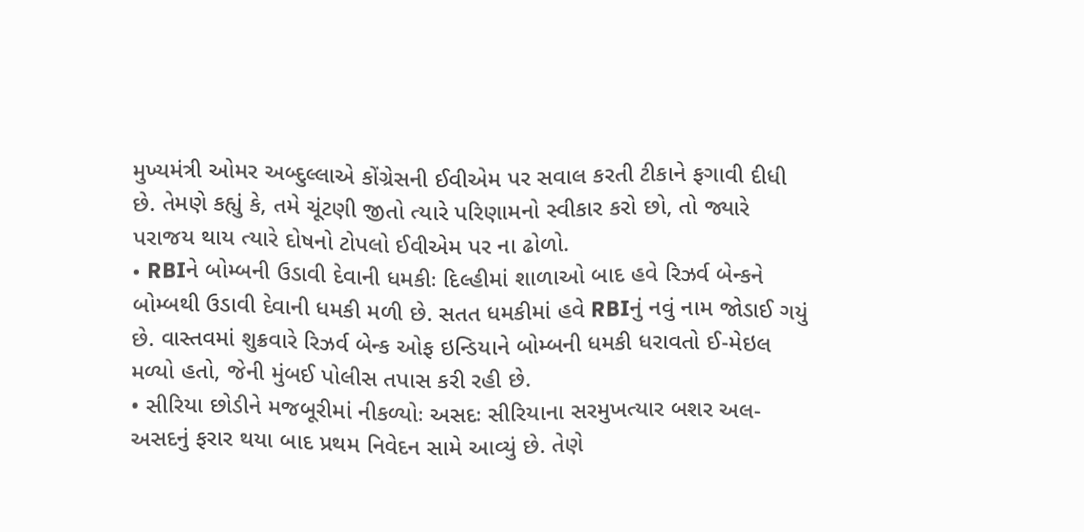મુખ્યમંત્રી ઓમર અબ્દુલ્લાએ કોંગ્રેસની ઈવીએમ પર સવાલ કરતી ટીકાને ફગાવી દીધી છે. તેમણે કહ્યું કે, તમે ચૂંટણી જીતો ત્યારે પરિણામનો સ્વીકાર કરો છો, તો જ્યારે પરાજય થાય ત્યારે દોષનો ટોપલો ઈવીએમ પર ના ઢોળો.
• RBIને બોમ્બની ઉડાવી દેવાની ધમકીઃ દિલ્હીમાં શાળાઓ બાદ હવે રિઝર્વ બેન્કને બોમ્બથી ઉડાવી દેવાની ધમકી મળી છે. સતત ધમકીમાં હવે RBIનું નવું નામ જોડાઈ ગયું છે. વાસ્તવમાં શુક્રવારે રિઝર્વ બેન્ક ઓફ ઇન્ડિયાને બોમ્બની ધમકી ધરાવતો ઈ-મેઇલ મળ્યો હતો, જેની મુંબઈ પોલીસ તપાસ કરી રહી છે.
• સીરિયા છોડીને મજબૂરીમાં નીકળ્યોઃ અસદઃ સીરિયાના સરમુખત્યાર બશર અલ-અસદનું ફરાર થયા બાદ પ્રથમ નિવેદન સામે આવ્યું છે. તેણે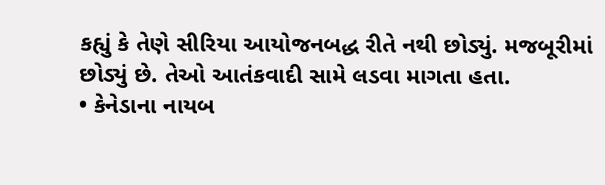કહ્યું કે તેણે સીરિયા આયોજનબદ્ધ રીતે નથી છોડ્યું. મજબૂરીમાં છોડ્યું છે. તેઓ આતંકવાદી સામે લડવા માગતા હતા.
• કેનેડાના નાયબ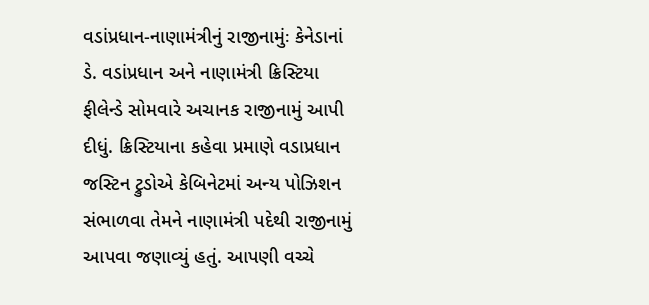વડાંપ્રધાન-નાણામંત્રીનું રાજીનામુંઃ કેનેડાનાં ડે. વડાંપ્રધાન અને નાણામંત્રી ક્રિસ્ટિયા ફીલેન્ડે સોમવારે અચાનક રાજીનામું આપી દીધું. ક્રિસ્ટિયાના કહેવા પ્રમાણે વડાપ્રધાન જસ્ટિન ટ્રુડોએ કેબિનેટમાં અન્ય પોઝિશન સંભાળવા તેમને નાણામંત્રી પદેથી રાજીનામું આપવા જણાવ્યું હતું. આપણી વચ્ચે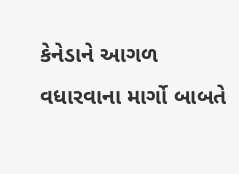કેનેડાને આગળ વધારવાના માર્ગો બાબતે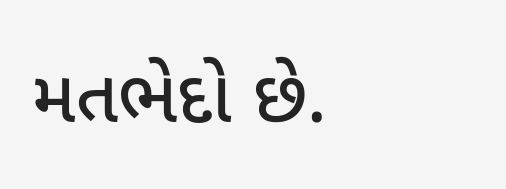મતભેદો છે.